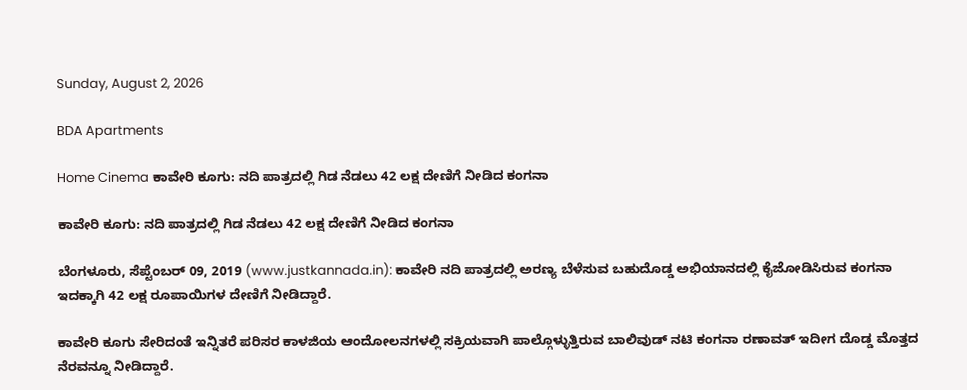Sunday, August 2, 2026

BDA Apartments

Home Cinema ಕಾವೇರಿ ಕೂಗು: ನದಿ ಪಾತ್ರದಲ್ಲಿ ಗಿಡ ನೆಡಲು 42 ಲಕ್ಷ ದೇಣಿಗೆ ನೀಡಿದ ಕಂಗನಾ

ಕಾವೇರಿ ಕೂಗು: ನದಿ ಪಾತ್ರದಲ್ಲಿ ಗಿಡ ನೆಡಲು 42 ಲಕ್ಷ ದೇಣಿಗೆ ನೀಡಿದ ಕಂಗನಾ

ಬೆಂಗಳೂರು, ಸೆಪ್ಟೆಂಬರ್ 09, 2019 (www.justkannada.in): ಕಾವೇರಿ ನದಿ ಪಾತ್ರದಲ್ಲಿ ಅರಣ್ಯ ಬೆಳೆಸುವ ಬಹುದೊಡ್ಡ ಅಭಿಯಾನದಲ್ಲಿ ಕೈಜೋಡಿಸಿರುವ ಕಂಗನಾ ಇದಕ್ಕಾಗಿ 42 ಲಕ್ಷ ರೂಪಾಯಿಗಳ ದೇಣಿಗೆ ನೀಡಿದ್ದಾರೆ.

ಕಾವೇರಿ ಕೂಗು ಸೇರಿದಂತೆ ಇನ್ನಿತರೆ ಪರಿಸರ ಕಾಳಜಿಯ ಆಂದೋಲನಗಳಲ್ಲಿ ಸಕ್ರಿಯವಾಗಿ ಪಾಲ್ಗೊಳ್ಳುತ್ತಿರುವ ಬಾಲಿವುಡ್ ನಟಿ ಕಂಗನಾ ರಣಾವತ್ ಇದೀಗ ದೊಡ್ಡ ಮೊತ್ತದ ನೆರವನ್ನೂ ನೀಡಿದ್ದಾರೆ.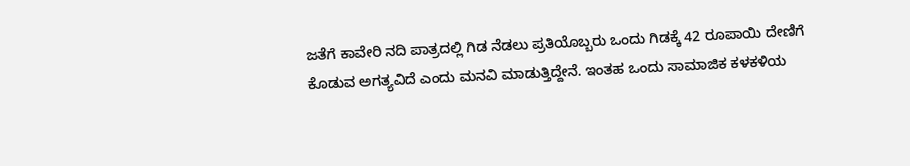ಜತೆಗೆ ಕಾವೇರಿ ನದಿ ಪಾತ್ರದಲ್ಲಿ ಗಿಡ ನೆಡಲು ಪ್ರತಿಯೊಬ್ಬರು ಒಂದು ಗಿಡಕ್ಕೆ 42 ರೂಪಾಯಿ ದೇಣಿಗೆ ಕೊಡುವ ಅಗತ್ಯವಿದೆ ಎಂದು ಮನವಿ ಮಾಡುತ್ತಿದ್ದೇನೆ. ಇಂತಹ ಒಂದು ಸಾಮಾಜಿಕ ಕಳಕಳಿಯ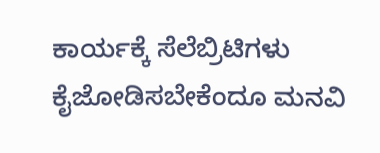ಕಾರ್ಯಕ್ಕೆ ಸೆಲೆಬ್ರಿಟಿಗಳು ಕೈಜೋಡಿಸಬೇಕೆಂದೂ ಮನವಿ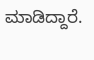ಮಾಡಿದ್ದಾರೆ.